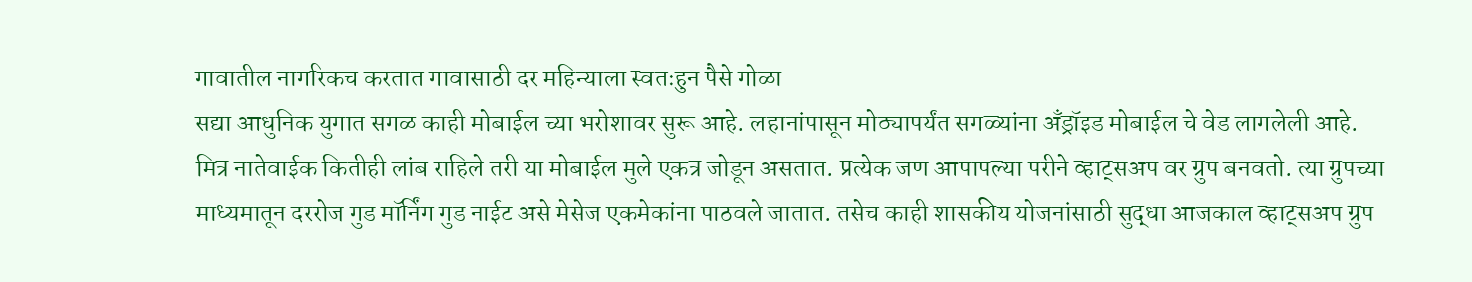गावातील नागरिकच करतात गावासाठी दर महिन्याला स्वतःहुन पैसे गोळा
सद्या आधुनिक युगात सगळ काही मोबाईल च्या भरोशावर सुरू आहे. लहानांपासून मोठ्यापर्यंत सगळ्यांना अँड्रॉइड मोबाईल चे वेड लागलेली आहे. मित्र नातेवाईक कितीही लांब राहिले तरी या मोबाईल मुले एकत्र जोडून असतात. प्रत्येक जण आपापल्या परीने व्हाट्सअप वर ग्रुप बनवतो. त्या ग्रुपच्या माध्यमातून दररोज गुड मॉर्निंग गुड नाईट असे मेसेज एकमेकांना पाठवले जातात. तसेच काही शासकीय योजनांसाठी सुद्धा आजकाल व्हाट्सअप ग्रुप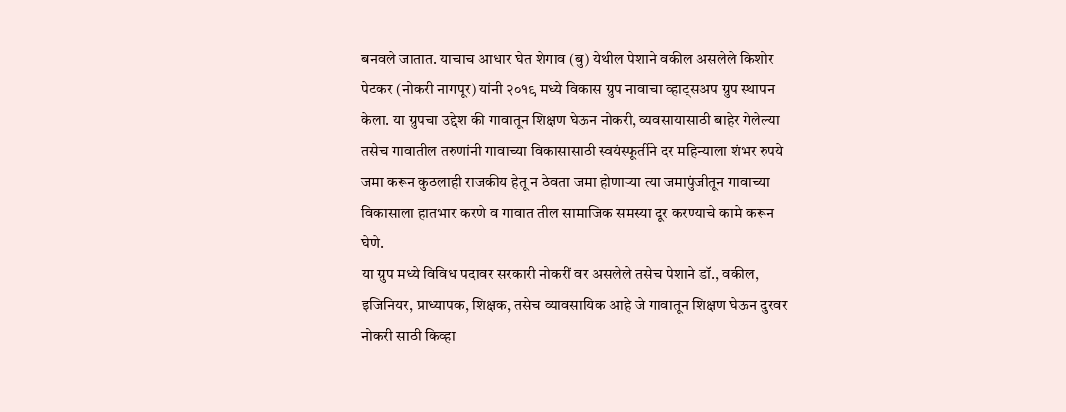बनवले जातात. याचाच आधार घेत शेगाव (बु) येथील पेशाने वकील असलेले किशोर पेटकर (नोकरी नागपूर) यांनी २०१९ मध्ये विकास ग्रुप नावाचा व्हाट्सअप ग्रुप स्थापन केला. या ग्रुपचा उद्देश की गावातून शिक्षण घेऊन नोकरी, व्यवसायासाठी बाहेर गेलेल्या तसेच गावातील तरुणांनी गावाच्या विकासासाठी स्वयंस्फूर्तीने दर महिन्याला शंभर रुपये जमा करून कुठलाही राजकीय हेतू न ठेवता जमा होणाऱ्या त्या जमापुंजीतून गावाच्या विकासाला हातभार करणे व गावात तील सामाजिक समस्या दूर करण्याचे कामे करून घेणे.
या ग्रुप मध्ये विविध पदावर सरकारी नोकरीं वर असलेले तसेच पेशाने डॉ., वकील, इजिनियर, प्राध्यापक, शिक्षक, तसेच व्यावसायिक आहे जे गावातून शिक्षण घेऊन दुरवर नोकरी साठी किव्हा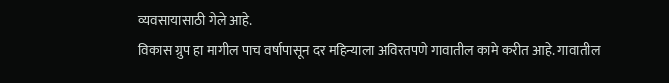व्यवसायासाठी गेले आहे.
विकास ग्रुप हा मागील पाच वर्षापासून दर महिन्याला अविरतपणे गावातील कामे करीत आहे. गावातील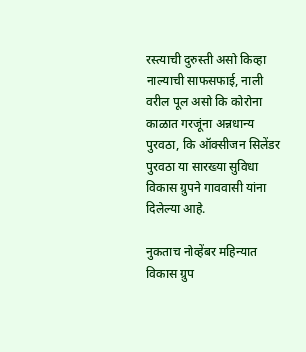रस्त्याची दुरुस्ती असो किव्हा नाल्याची साफसफाई, नाली वरील पूल असो कि कोरोना काळात गरजूंना अन्नधान्य पुरवठा, कि ऑक्सीजन सिलेंडर पुरवठा या सारख्या सुविधा विकास ग्रुपने गाववासी यांना दिलेल्या आहे.

नुकताच नोव्हेंबर महिन्यात विकास ग्रुप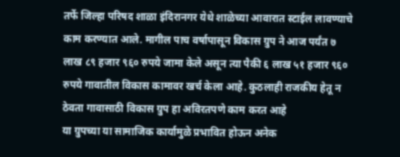तर्फे जिल्हा परिषद शाळा इंदिरानगर येथे शाळेच्या आवारात स्टाईल लावण्याचे काम करण्यात आले. मागील पाच वर्षापासून विकास ग्रुप ने आज पर्यंत ७ लाख ८९ हजार ९६० रुपये जामा केले असून त्या पैकी ६ लाख ५१ हजार ९६० रुपये गावातील विकास कामावर खर्च केला आहे. कुठलाही राजकीय हेतू न ठेवता गावासाठी विकास ग्रुप हा अविरतपणे काम करत आहे
या ग्रुपच्या या सामाजिक कार्यामुळे प्रभावित होऊन अनेक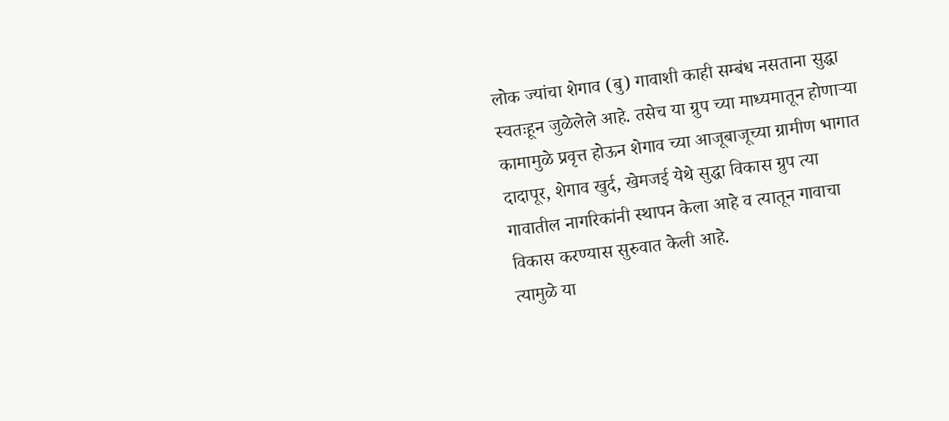लोक ज्यांचा शेगाव (बु) गावाशी काही सम्बंध नसताना सुद्धा स्वतःहून जुळेलेले आहे. तसेच या ग्रुप च्या माध्यमातून होणाऱ्या कामामुळे प्रवृत्त होऊन शेगाव च्या आजूबाजूच्या ग्रामीण भागात दादापूर, शेगाव खुर्द, खेमजई येथे सुद्धा विकास ग्रुप त्या गावातील नागरिकांनी स्थापन केला आहे व त्यातून गावाचा विकास करण्यास सुरुवात केली आहे.
त्यामुळे या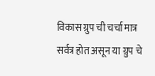विकास ग्रुप ची चर्चा मात्र सर्वत्र होत असून या ग्रुप चे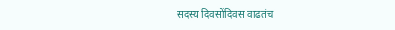सदस्य दिवसोंदिवस वाढतंच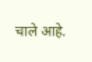चाले आहे.